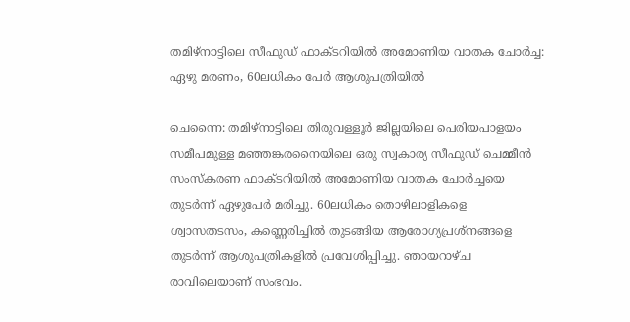തമിഴ്നാട്ടിലെ സീഫുഡ് ഫാക്ടറിയിൽ അമോണിയ വാതക ചോർച്ച: ഏഴു മരണം, 60ലധികം പേർ ആശുപത്രിയിൽ

ചെന്നൈ: തമിഴ്നാട്ടിലെ തിരുവള്ളൂർ ജില്ലയിലെ പെരിയപാളയം സമീപമുള്ള മഞ്ഞങ്കരനൈയിലെ ഒരു സ്വകാര്യ സീഫുഡ് ചെമ്മീൻ സംസ്കരണ ഫാക്ടറിയിൽ അമോണിയ വാതക ചോർച്ചയെ തുടർന്ന് ഏഴുപേർ മരിച്ചു. 60ലധികം തൊഴിലാളികളെ ശ്വാസതടസം, കണ്ണെരിച്ചിൽ തുടങ്ങിയ ആരോഗ്യപ്രശ്നങ്ങളെ തുടർന്ന് ആശുപത്രികളിൽ പ്രവേശിപ്പിച്ചു. ഞായറാഴ്ച രാവിലെയാണ് സംഭവം.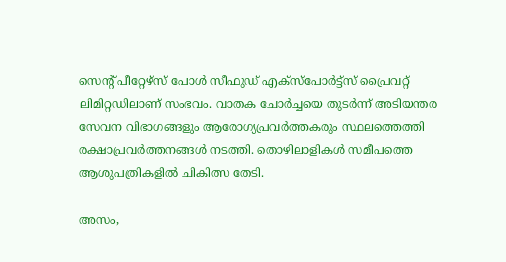സെന്റ് പീറ്റേഴ്‌സ് പോൾ സീഫുഡ് എക്‌സ്‌പോർട്ട്സ് പ്രൈവറ്റ് ലിമിറ്റഡിലാണ് സംഭവം. വാതക ചോർച്ചയെ തുടർന്ന് അടിയന്തര സേവന വിഭാഗങ്ങളും ആരോഗ്യപ്രവർത്തകരും സ്ഥലത്തെത്തി രക്ഷാപ്രവർത്തനങ്ങൾ നടത്തി. തൊഴിലാളികൾ സമീപത്തെ ആശുപത്രികളിൽ ചികിത്സ തേടി.

അസം,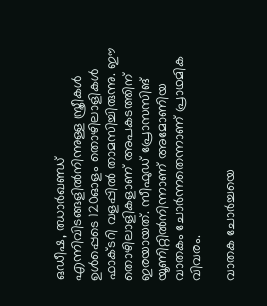ഒഡീഷ, ഝാർഖണ്ഡ് എന്നിവിടങ്ങളിൽനിന്നുള്ള സ്ത്രീകൾ ഉൾപ്പെടെ 120ഓളം തൊഴിലാളികൾ ഫാക്ടറി വളപ്പിൽ താമസിച്ചിരുന്നു. ഈ തൊഴിലാളികളാണ് അപകടത്തിന് ഇരയായത്. സീഫുഡ് പ്രോസസിങ് യൂണിറ്റിൽനിന്നാണ് അമോണിയ വാതകം ചോർന്നതെന്നാണ് പ്രാഥമിക വിവരം.

വാതക ചോർച്ചയെ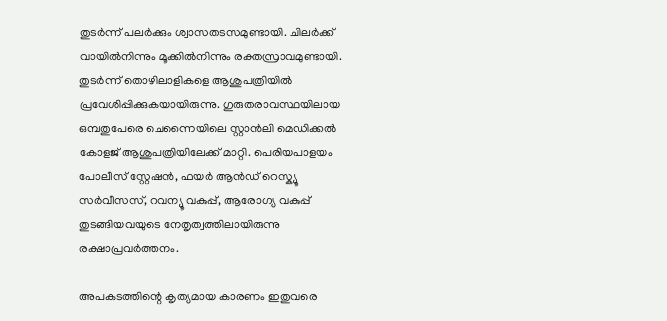തുടർന്ന് പലർക്കും ശ്വാസതടസമുണ്ടായി. ചിലർക്ക് വായിൽനിന്നും മൂക്കിൽനിന്നും രക്തസ്രാവമുണ്ടായി. തുടർന്ന് തൊഴിലാളികളെ ആശുപത്രിയിൽ പ്രവേശിപ്പിക്കുകയായിരുന്നു. ഗുരുതരാവസ്ഥയിലായ ഒമ്പതുപേരെ ചെന്നൈയിലെ സ്റ്റാൻലി മെഡിക്കൽ കോളജ് ആശുപത്രിയിലേക്ക് മാറ്റി. പെരിയപാളയം പോലീസ് സ്റ്റേഷൻ, ഫയർ ആൻഡ് റെസ്ക്യൂ സർവീസസ്, റവന്യൂ വകുപ്പ്, ആരോഗ്യ വകുപ്പ് തുടങ്ങിയവയുടെ നേതൃത്വത്തിലായിരുന്നു രക്ഷാപ്രവർത്തനം.

അപകടത്തിന്റെ കൃത്യമായ കാരണം ഇതുവരെ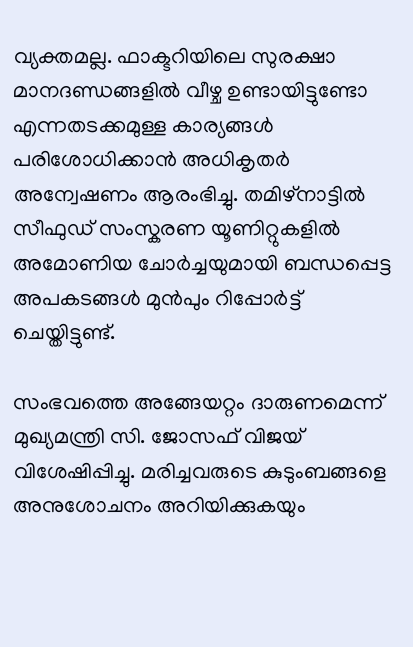വ്യക്തമല്ല. ഫാക്ടറിയിലെ സുരക്ഷാ മാനദണ്ഡങ്ങളിൽ വീഴ്ച ഉണ്ടായിട്ടുണ്ടോ എന്നതടക്കമുള്ള കാര്യങ്ങൾ പരിശോധിക്കാൻ അധികൃതർ അന്വേഷണം ആരംഭിച്ചു. തമിഴ്നാട്ടിൽ സീഫുഡ് സംസ്കരണ യൂണിറ്റുകളിൽ അമോണിയ ചോർച്ചയുമായി ബന്ധപ്പെട്ട അപകടങ്ങൾ മുൻപും റിപ്പോർട്ട് ചെയ്തിട്ടുണ്ട്.

സംഭവത്തെ അങ്ങേയറ്റം ദാരുണമെന്ന് മുഖ്യമന്ത്രി സി. ജോസഫ് വിജയ് വിശേഷിപ്പിച്ചു. മരിച്ചവരുടെ കുടുംബങ്ങളെ അനുശോചനം അറിയിക്കുകയും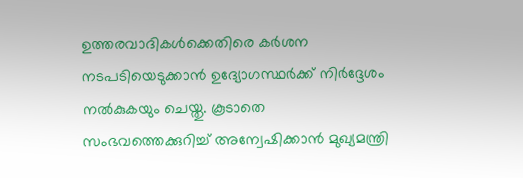ഉത്തരവാദികൾക്കെതിരെ കർശന നടപടിയെടുക്കാൻ ഉദ്യോഗസ്ഥർക്ക് നിർദ്ദേശം നൽകുകയും ചെയ്തു. കൂടാതെ സംഭവത്തെക്കുറിച്ച് അന്വേഷിക്കാൻ മുഖ്യമന്ത്രി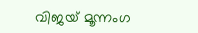വിജയ് മൂന്നംഗ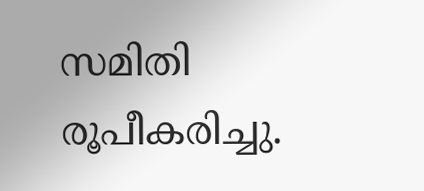സമിതി രൂപീകരിച്ചു.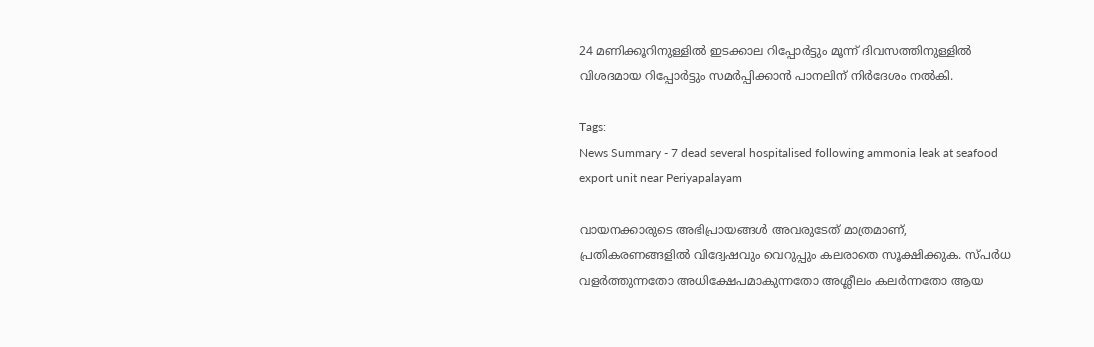24 മണിക്കൂറിനുള്ളിൽ ഇടക്കാല റിപ്പോർട്ടും മൂന്ന് ദിവസത്തിനുള്ളിൽ വിശദമായ റിപ്പോർട്ടും സമർപ്പിക്കാൻ പാനലിന് നിർദേശം നൽകി.

Tags:
News Summary - 7 dead several hospitalised following ammonia leak at seafood export unit near Periyapalayam

വായനക്കാരുടെ അഭിപ്രായങ്ങള്‍ അവരുടേത് മാത്രമാണ്, പ്രതികരണങ്ങളിൽ വിദ്വേഷവും വെറുപ്പും കലരാതെ സൂക്ഷിക്കുക. സ്പർധ വളർത്തുന്നതോ അധിക്ഷേപമാകുന്നതോ അശ്ലീലം കലർന്നതോ ആയ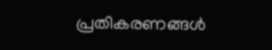പ്രതികരണങ്ങൾ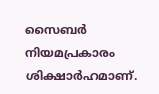സൈബർ നിയമപ്രകാരം ശിക്ഷാർഹമാണ്.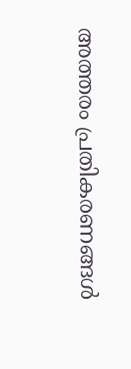അത്തരം പ്രതികരണങ്ങൾ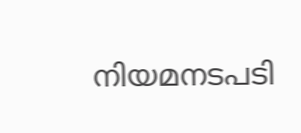നിയമനടപടി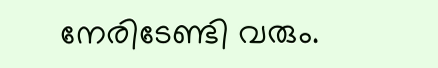നേരിടേണ്ടി വരും.